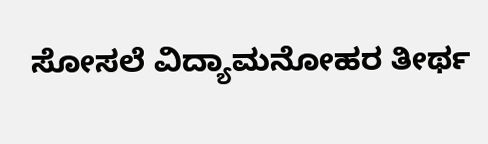ಸೋಸಲೆ ವಿದ್ಯಾಮನೋಹರ ತೀರ್ಥ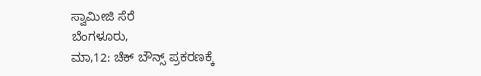ಸ್ವಾಮೀಜಿ ಸೆರೆ
ಬೆಂಗಳೂರು,
ಮಾ,12: ಚೆಕ್ ಬೌನ್ಸ್ ಪ್ರಕರಣಕ್ಕೆ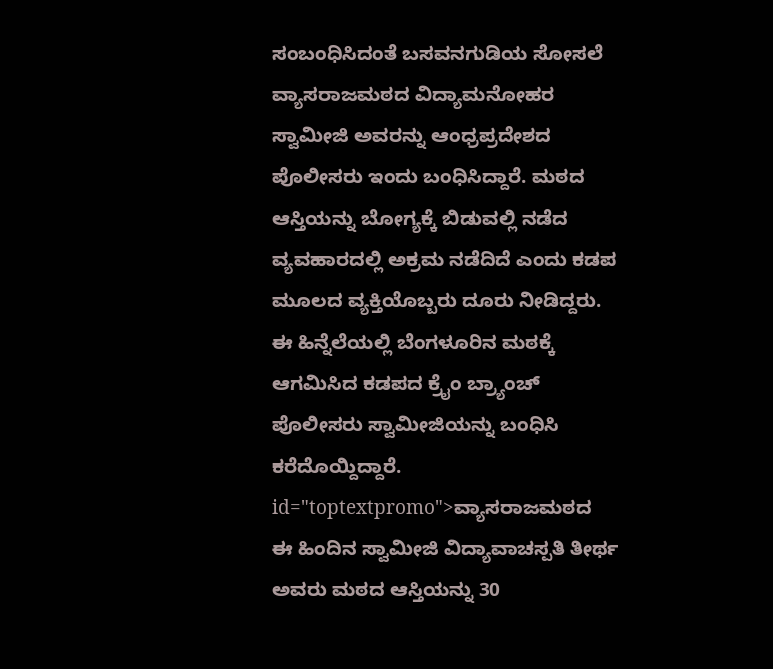ಸಂಬಂಧಿಸಿದಂತೆ ಬಸವನಗುಡಿಯ ಸೋಸಲೆ ವ್ಯಾಸರಾಜಮಠದ ವಿದ್ಯಾಮನೋಹರ ಸ್ವಾಮೀಜಿ ಅವರನ್ನು ಆಂಧ್ರಪ್ರದೇಶದ ಪೊಲೀಸರು ಇಂದು ಬಂಧಿಸಿದ್ದಾರೆ. ಮಠದ ಆಸ್ತಿಯನ್ನು ಬೋಗ್ಯಕ್ಕೆ ಬಿಡುವಲ್ಲಿ ನಡೆದ ವ್ಯವಹಾರದಲ್ಲಿ ಅಕ್ರಮ ನಡೆದಿದೆ ಎಂದು ಕಡಪ ಮೂಲದ ವ್ಯಕ್ತಿಯೊಬ್ಬರು ದೂರು ನೀಡಿದ್ದರು. ಈ ಹಿನ್ನೆಲೆಯಲ್ಲಿ ಬೆಂಗಳೂರಿನ ಮಠಕ್ಕೆ ಆಗಮಿಸಿದ ಕಡಪದ ಕ್ರೈಂ ಬ್ರ್ಯಾಂಚ್ ಪೊಲೀಸರು ಸ್ವಾಮೀಜಿಯನ್ನು ಬಂಧಿಸಿ ಕರೆದೊಯ್ದಿದ್ದಾರೆ. id="toptextpromo">ವ್ಯಾಸರಾಜಮಠದ
ಈ ಹಿಂದಿನ ಸ್ವಾಮೀಜಿ ವಿದ್ಯಾವಾಚಸ್ಪತಿ ತೀರ್ಥ ಅವರು ಮಠದ ಆಸ್ತಿಯನ್ನು 30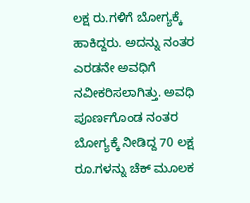ಲಕ್ಷ ರು.ಗಳಿಗೆ ಬೋಗ್ಯಕ್ಕೆ ಹಾಕಿದ್ದರು. ಅದನ್ನು ನಂತರ ಎರಡನೇ ಅವಧಿಗೆ ನವೀಕರಿಸಲಾಗಿತ್ತು. ಅವಧಿ ಪೂರ್ಣಗೊಂಡ ನಂತರ ಬೋಗ್ಯಕ್ಕೆ ನೀಡಿದ್ದ 70 ಲಕ್ಷ ರೂ.ಗಳನ್ನು ಚೆಕ್ ಮೂಲಕ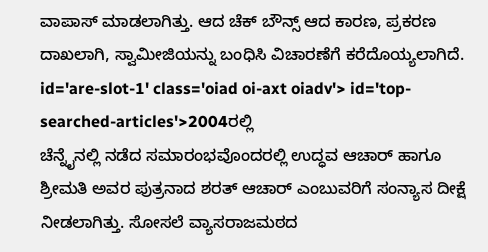ವಾಪಾಸ್ ಮಾಡಲಾಗಿತ್ತು. ಆದ ಚೆಕ್ ಬೌನ್ಸ್ ಆದ ಕಾರಣ, ಪ್ರಕರಣ ದಾಖಲಾಗಿ, ಸ್ವಾಮೀಜಿಯನ್ನು ಬಂಧಿಸಿ ವಿಚಾರಣೆಗೆ ಕರೆದೊಯ್ಯಲಾಗಿದೆ. id='are-slot-1' class='oiad oi-axt oiadv'> id='top-searched-articles'>2004ರಲ್ಲಿ
ಚೆನ್ನೈನಲ್ಲಿ ನಡೆದ ಸಮಾರಂಭವೊಂದರಲ್ಲಿ ಉದ್ಧವ ಆಚಾರ್ ಹಾಗೂ ಶ್ರೀಮತಿ ಅವರ ಪುತ್ರನಾದ ಶರತ್ ಆಚಾರ್ ಎಂಬುವರಿಗೆ ಸಂನ್ಯಾಸ ದೀಕ್ಷೆ ನೀಡಲಾಗಿತ್ತು. ಸೋಸಲೆ ವ್ಯಾಸರಾಜಮಠದ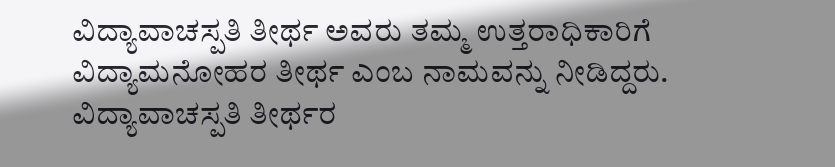ವಿದ್ಯಾವಾಚಸ್ಪತಿ ತೀರ್ಥ ಅವರು ತಮ್ಮ ಉತ್ತರಾಧಿಕಾರಿಗೆ ವಿದ್ಯಾಮನೋಹರ ತೀರ್ಥ ಎಂಬ ನಾಮವನ್ನು ನೀಡಿದ್ದರು. ವಿದ್ಯಾವಾಚಸ್ಪತಿ ತೀರ್ಥರ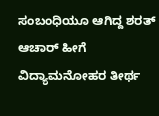ಸಂಬಂಧಿಯೂ ಆಗಿದ್ದ ಶರತ್ ಆಚಾರ್ ಹೀಗೆ ವಿದ್ಯಾಮನೋಹರ ತೀರ್ಥ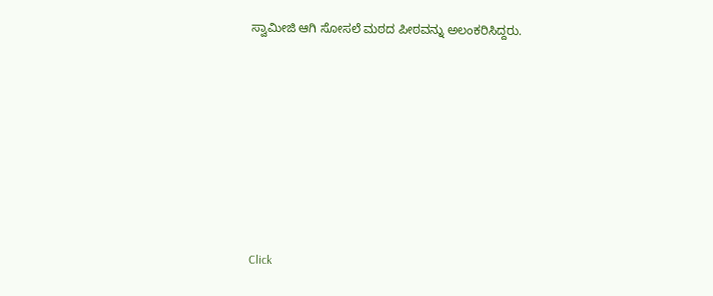ಸ್ವಾಮೀಜಿ ಆಗಿ ಸೋಸಲೆ ಮಠದ ಪೀಠವನ್ನು ಅಲಂಕರಿಸಿದ್ದರು.











Click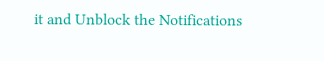it and Unblock the Notifications